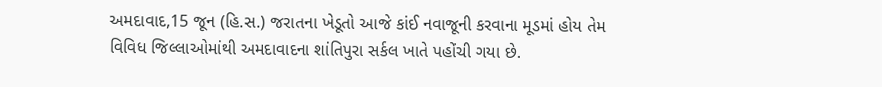અમદાવાદ,15 જૂન (હિ.સ.) જરાતના ખેડૂતો આજે કાંઈ નવાજૂની કરવાના મૂડમાં હોય તેમ વિવિધ જિલ્લાઓમાંથી અમદાવાદના શાંતિપુરા સર્કલ ખાતે પહોંચી ગયા છે.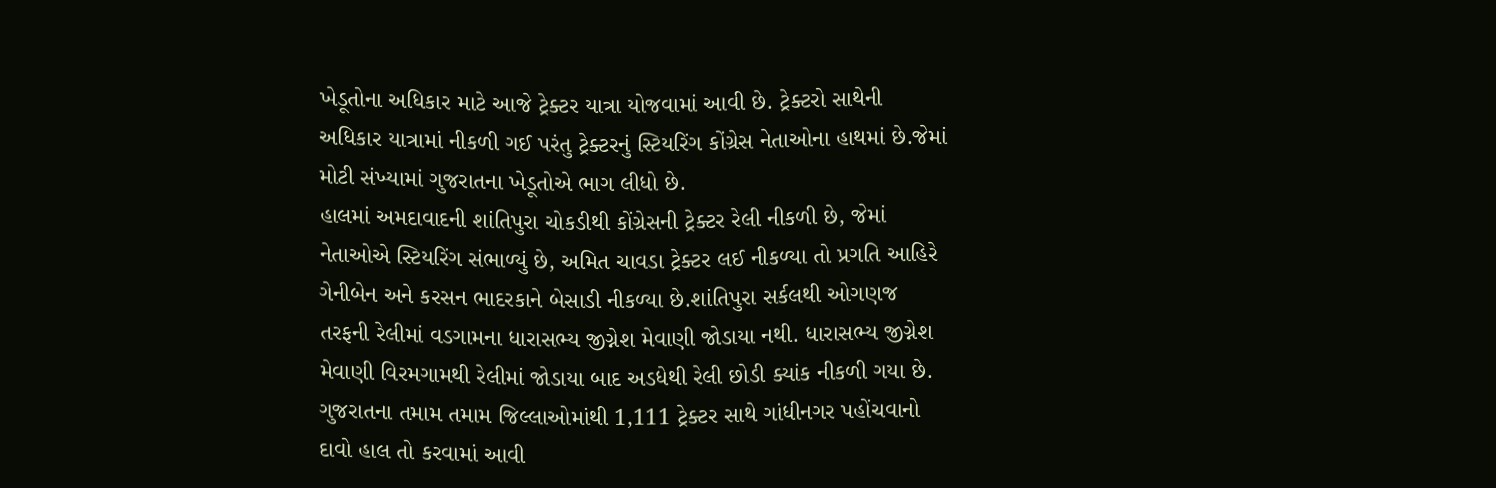ખેડૂતોના અધિકાર માટે આજે ટ્રેક્ટર યાત્રા યોજવામાં આવી છે. ટ્રેક્ટરો સાથેની અધિકાર યાત્રામાં નીકળી ગઈ પરંતુ ટ્રેક્ટરનું સ્ટિયરિંગ કોંગ્રેસ નેતાઓના હાથમાં છે.જેમાં મોટી સંખ્યામાં ગુજરાતના ખેડૂતોએ ભાગ લીધો છે.
હાલમાં અમદાવાદની શાંતિપુરા ચોકડીથી કોંગ્રેસની ટ્રેક્ટર રેલી નીકળી છે, જેમાં નેતાઓએ સ્ટિયરિંગ સંભાળ્યું છે, અમિત ચાવડા ટ્રેક્ટર લઈ નીકળ્યા તો પ્રગતિ આહિરે ગેનીબેન અને કરસન ભાદરકાને બેસાડી નીકળ્યા છે.શાંતિપુરા સર્કલથી ઓગણજ તરફની રેલીમાં વડગામના ધારાસભ્ય જીગ્નેશ મેવાણી જોડાયા નથી. ધારાસભ્ય જીગ્નેશ મેવાણી વિરમગામથી રેલીમાં જોડાયા બાદ અડધેથી રેલી છોડી ક્યાંક નીકળી ગયા છે.
ગુજરાતના તમામ તમામ જિલ્લાઓમાંથી 1,111 ટ્રેક્ટર સાથે ગાંધીનગર પહોંચવાનો દાવો હાલ તો કરવામાં આવી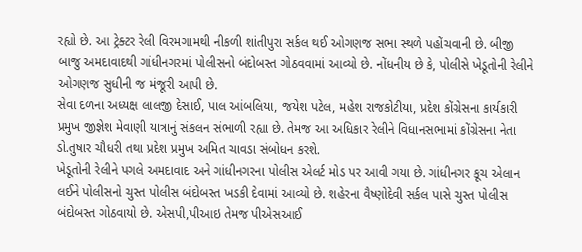રહ્યો છે. આ ટ્રેક્ટર રેલી વિરમગામથી નીકળી શાંતીપુરા સર્કલ થઈ ઓગણજ સભા સ્થળે પહોંચવાની છે. બીજી બાજુ અમદાવાદથી ગાંધીનગરમાં પોલીસનો બંદોબસ્ત ગોઠવવામાં આવ્યો છે. નોંધનીય છે કે, પોલીસે ખેડૂતોની રેલીને ઓગણજ સુધીની જ મંજૂરી આપી છે.
સેવા દળના અધ્યક્ષ લાલજી દેસાઈ, પાલ આંબલિયા, જયેશ પટેલ, મહેશ રાજકોટીયા, પ્રદેશ કોંગ્રેસના કાર્યકારી પ્રમુખ જીજ્ઞેશ મેવાણી યાત્રાનું સંકલન સંભાળી રહ્યા છે. તેમજ આ અધિકાર રેલીને વિધાનસભામાં કોંગ્રેસના નેતા ડો.તુષાર ચૌધરી તથા પ્રદેશ પ્રમુખ અમિત ચાવડા સંબોધન કરશે.
ખેડૂતોની રેલીને પગલે અમદાવાદ અને ગાંધીનગરના પોલીસ એલર્ટ મોડ પર આવી ગયા છે. ગાંધીનગર કૂચ એલાન લઈને પોલીસનો ચુસ્ત પોલીસ બંદોબસ્ત ખડકી દેવામાં આવ્યો છે. શહેરના વૈષ્ણોદેવી સર્કલ પાસે ચુસ્ત પોલીસ બંદોબસ્ત ગોઠવાયો છે. એસપી,પીઆઇ તેમજ પીએસઆઈ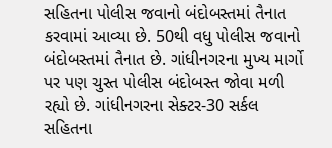સહિતના પોલીસ જવાનો બંદોબસ્તમાં તૈનાત કરવામાં આવ્યા છે. 50થી વધુ પોલીસ જવાનો બંદોબસ્તમાં તૈનાત છે. ગાંધીનગરના મુખ્ય માર્ગો પર પણ ચુસ્ત પોલીસ બંદોબસ્ત જોવા મળી રહ્યો છે. ગાંધીનગરના સેક્ટર-30 સર્કલ સહિતના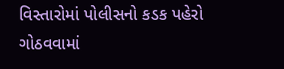વિસ્તારોમાં પોલીસનો કડક પહેરો ગોઠવવામાં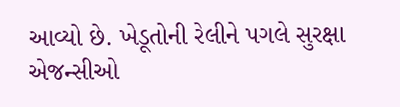આવ્યો છે. ખેડૂતોની રેલીને પગલે સુરક્ષા એજન્સીઓ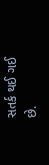સતર્ક થઈ ગઈ છે.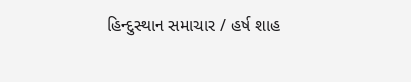હિન્દુસ્થાન સમાચાર / હર્ષ શાહ